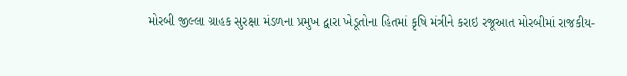મોરબી જીલ્લા ગ્રાહક સુરક્ષા મંડળના પ્રમુખ દ્વારા ખેડૂતોના હિતમાં કૃષિ મંત્રીને કરાઇ રજૂઆત મોરબીમાં રાજકીય-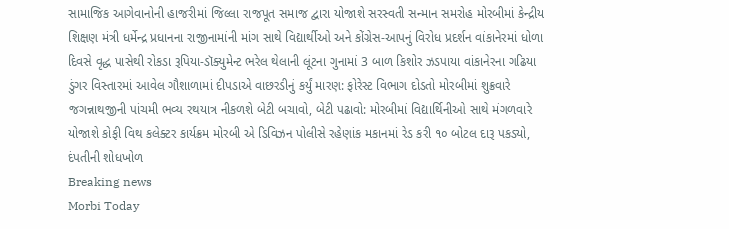સામાજિક આગેવાનોની હાજરીમાં જિલ્લા રાજપૂત સમાજ દ્વારા યોજાશે સરસ્વતી સન્માન સમરોહ મોરબીમાં કેન્દ્રીય શિક્ષણ મંત્રી ધર્મેન્દ્ર પ્રધાનના રાજીનામાંની માંગ સાથે વિદ્યાર્થીઓ અને કોંગ્રેસ-આપનું વિરોધ પ્રદર્શન વાંકાનેરમાં ધોળા દિવસે વૃદ્ધ પાસેથી રોકડા રૂપિયા-ડૉક્યુમેન્ટ ભરેલ થેલાની લૂંટના ગુનામાં 3 બાળ કિશોર ઝડપાયા વાંકાનેરના ગઢિયા ડુંગર વિસ્તારમાં આવેલ ગૌશાળામાં દીપડાએ વાછરડીનું કર્યું મારણ: ફોરેસ્ટ વિભાગ દોડતો મોરબીમાં શુક્રવારે જગન્નાથજીની પાંચમી ભવ્ય રથયાત્ર નીકળશે બેટી બચાવો, બેટી પઢાવો: મોરબીમાં વિદ્યાર્થિનીઓ સાથે મંગળવારે યોજાશે કોફી વિથ કલેક્ટર કાર્યક્રમ મોરબી એ ડિવિઝન પોલીસે રહેણાંક મકાનમાં રેડ કરી ૧૦ બોટલ દારૂ પકડ્યો, દંપતીની શોધખોળ
Breaking news
Morbi Today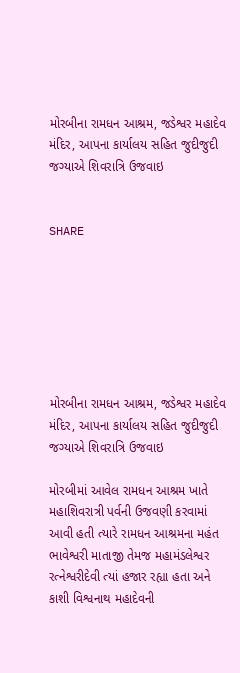મોરબીના રામધન આશ્રમ, જડેશ્વર મહાદેવ મંદિર, આપના કાર્યાલય સહિત જુદીજુદી જગ્યાએ શિવરાત્રિ ઉજવાઇ


SHARE







મોરબીના રામધન આશ્રમ, જડેશ્વર મહાદેવ મંદિર, આપના કાર્યાલય સહિત જુદીજુદી જગ્યાએ શિવરાત્રિ ઉજવાઇ

મોરબીમાં આવેલ રામધન આશ્રમ ખાતે મહાશિવરાત્રી પર્વની ઉજવણી કરવામાં આવી હતી ત્યારે રામધન આશ્રમના મહંત ભાવેશ્વરી માતાજી તેમજ મહામંડલેશ્વર રત્નેશ્વરીદેવી ત્યાં હજાર રહ્યા હતા અને કાશી વિશ્વનાથ મહાદેવની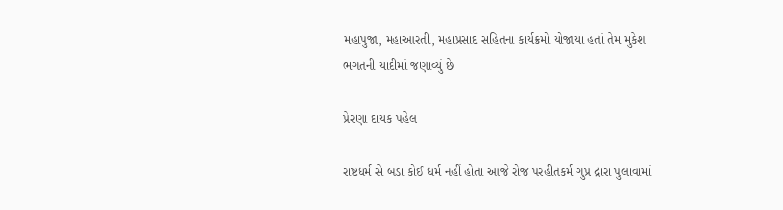મહાપુજા, મહાઆરતી, મહાપ્રસાદ સહિતના કાર્યક્રમો યોજાયા હતાં તેમ મુકેશ ભગતની યાદીમાં જણાવ્યું છે

પ્રેરણા દાયક પહેલ

રાષ્ટધર્મ સે બડા કોઈ ધર્મ નહીં હોતા આજે રોજ પરહીતકર્મ ગુપ્ર દ્રારા પુલાવામાં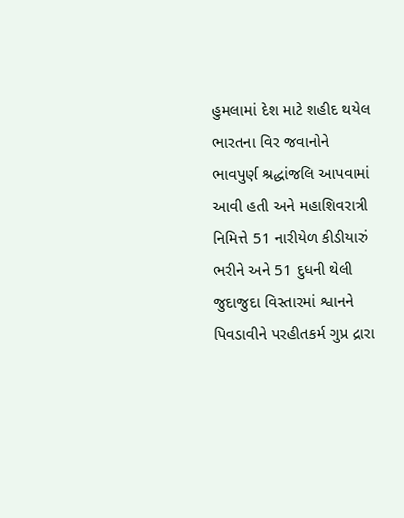હુમલામાં દેશ માટે શહીદ થયેલ ભારતના વિર જવાનોને ભાવપુર્ણ શ્રદ્ધાંજલિ આપવામાં આવી હતી અને મહાશિવરાત્રી નિમિત્તે 51 નારીયેળ કીડીયારું ભરીને અને 51 દુધની થેલી જુદાજુદા વિસ્તારમાં શ્વાનને પિવડાવીને પરહીતકર્મ ગુપ્ર દ્રારા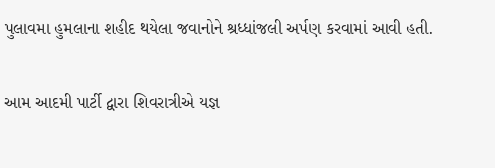પુલાવમા હુમલાના શહીદ થયેલા જવાનોને શ્રધ્ધાંજલી અર્પણ કરવામાં આવી હતી.

આમ આદમી પાર્ટી દ્વારા શિવરાત્રીએ યજ્ઞ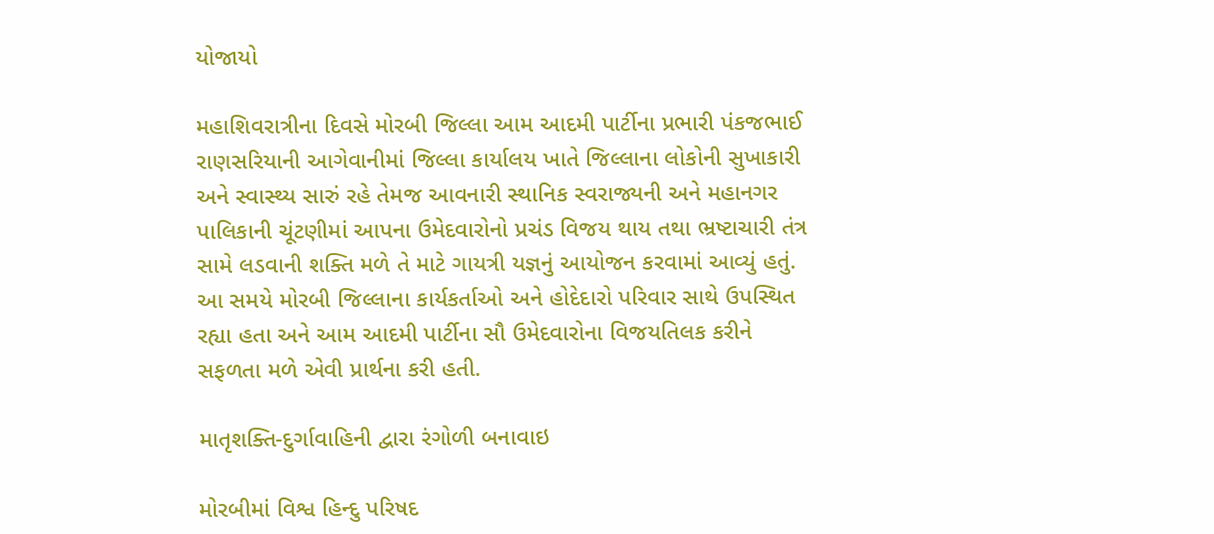યોજાયો

મહાશિવરાત્રીના દિવસે મોરબી જિલ્લા આમ આદમી પાર્ટીના પ્રભારી પંકજભાઈ રાણસરિયાની આગેવાનીમાં જિલ્લા કાર્યાલય ખાતે જિલ્લાના લોકોની સુખાકારી અને સ્વાસ્થ્ય સારું રહે તેમજ આવનારી સ્થાનિક સ્વરાજ્યની અને મહાનગર પાલિકાની ચૂંટણીમાં આપના ઉમેદવારોનો પ્રચંડ વિજય થાય તથા ભ્રષ્ટાચારી તંત્ર સામે લડવાની શક્તિ મળે તે માટે ગાયત્રી યજ્ઞનું આયોજન કરવામાં આવ્યું હતું. આ સમયે મોરબી જિલ્લાના કાર્યકર્તાઓ અને હોદેદારો પરિવાર સાથે ઉપસ્થિત રહ્યા હતા અને આમ આદમી પાર્ટીના સૌ ઉમેદવારોના વિજયતિલક કરીને સફળતા મળે એવી પ્રાર્થના કરી હતી.

માતૃશક્તિ-દુર્ગાવાહિની દ્વારા રંગોળી બનાવાઇ

મોરબીમાં વિશ્વ હિન્દુ પરિષદ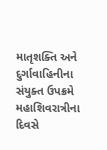માતૃશક્તિ અને દુર્ગાવાહિનીના સંયુક્ત ઉપક્રમે મહાશિવરાત્રીના દિવસે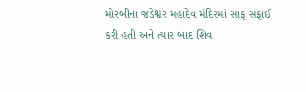મોરબીના જડેશ્વર મહાદેવ મંદિરમાં સાફ સફાઈ કરી હતી અને ત્યાર બાદ શિવ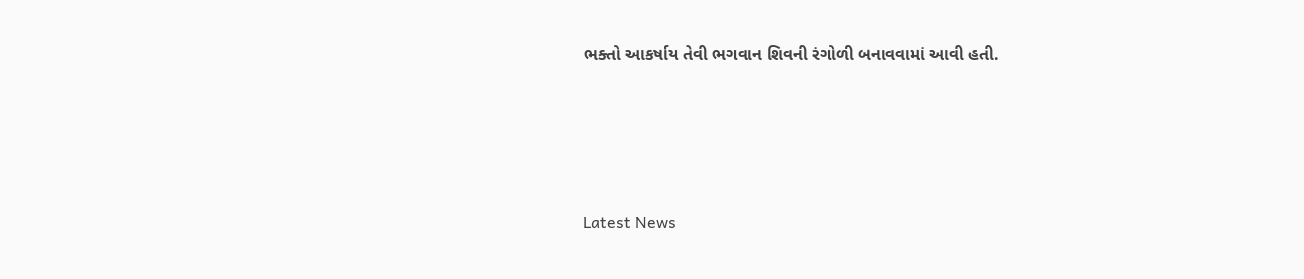ભક્તો આકર્ષાય તેવી ભગવાન શિવની રંગોળી બનાવવામાં આવી હતી.






Latest News